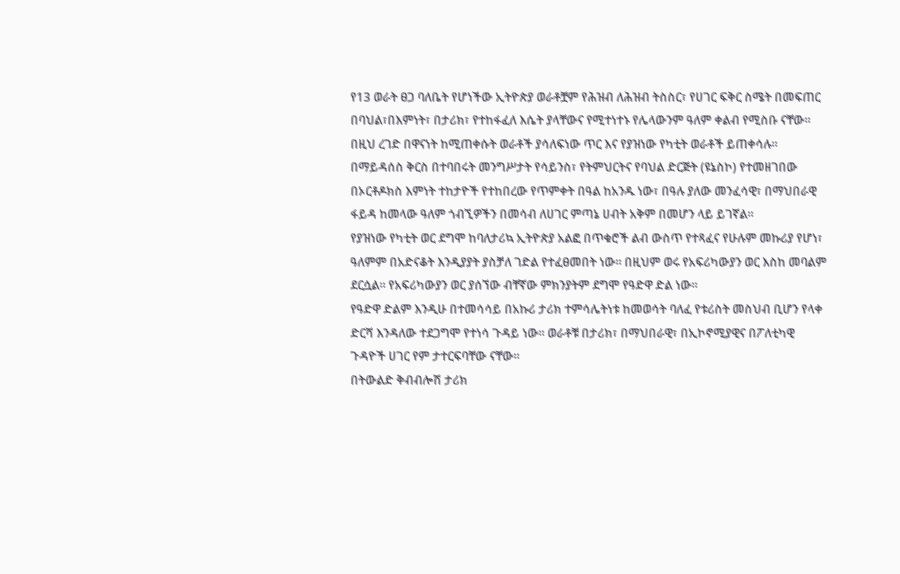የ13 ወራት ፀጋ ባለቤት የሆነችው ኢትዮጵያ ወራቶቿም የሕዝብ ለሕዝብ ትስስር፣ የሀገር ፍቅር ስሜት በመፍጠር በባህል፣በእምነት፣ በታሪክ፣ የተከፋፈለ እሴት ያላቸውና የሚተነተኑ የሌላውንም ዓለም ቀልብ የሚስቡ ናቸው። በዚህ ረገድ በዋናነት ከሚጠቀሱት ወራቶች ያሳለፍነው ጥር እና የያዝነው የካቲት ወራቶች ይጠቀሳሉ።
በማይዳሰስ ቅርስ በተባበሩት መንግሥታት የሳይንስ፣ የትምህርትና የባህል ድርጅት (ዩኔስኮ) የተመዘገበው በኦርቶዶክስ እምነት ተከታዮች የተከበረው የጥምቀት በዓል ከአንዱ ነው፣ በዓሉ ያለው መንፈሳዊ፣ በማህበራዊ ፋይዳ ከመላው ዓለም ጎብኚዎችን በመሳብ ለሀገር ምጣኔ ሀብት አቅም በመሆን ላይ ይገኛል።
የያዝነው የካቲት ወር ደግሞ ከባለታሪኳ ኢትዮጵያ አልፎ በጥቁሮች ልብ ውስጥ የተጻፈና የሁሉም መኩሪያ የሆነ፣ ዓለምም በአድናቆት እንዲያያት ያስቻለ ገድል የተፈፀመበት ነው። በዚህም ወሩ የአፍሪካውያን ወር እስከ መባልም ደርሷል። የአፍሪካውያን ወር ያሰኘው ብቸኛው ምክንያትም ደግሞ የዓድዋ ድል ነው።
የዓድዋ ድልም እንዲሁ በተመሳሳይ በአኩሪ ታሪክ ተምሳሌትነቱ ከመወሳት ባለፈ የቱሪስት መስህብ ቢሆን የላቀ ድርሻ እንዳለው ተደጋግሞ የተነሳ ጉዳይ ነው። ወራቶቹ በታሪክ፣ በማህበራዊ፣ በኢኮኖሚያዊና በፖለቲካዊ ጉዳዮች ሀገር የም ታተርፍባቸው ናቸው።
በትውልድ ቅብብሎሽ ታሪክ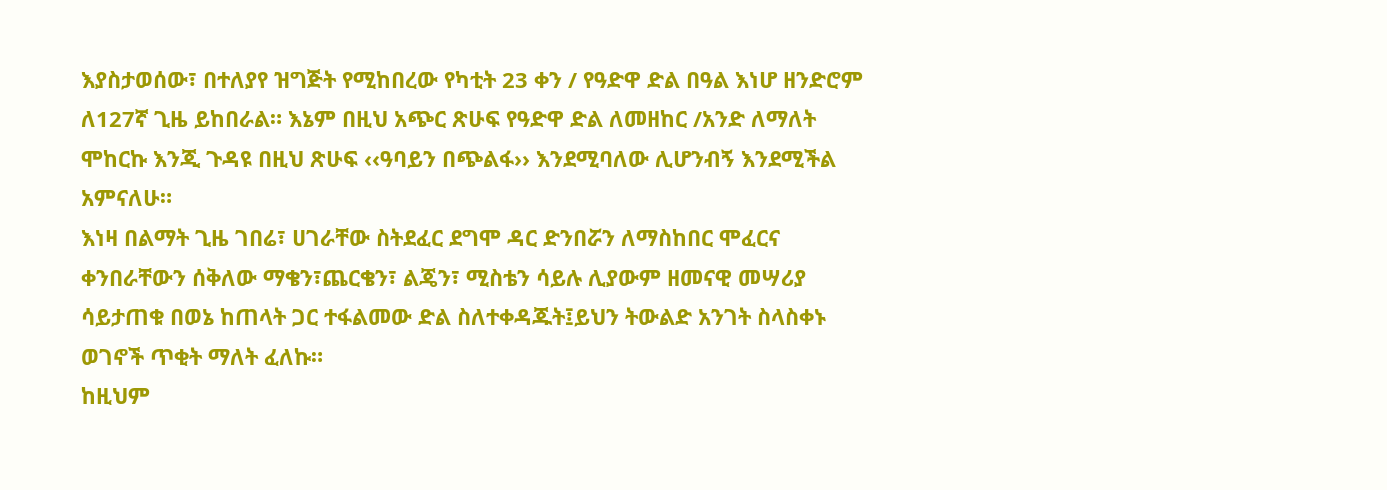እያስታወሰው፣ በተለያየ ዝግጅት የሚከበረው የካቲት 23 ቀን / የዓድዋ ድል በዓል እነሆ ዘንድሮም ለ127ኛ ጊዜ ይከበራል። እኔም በዚህ አጭር ጽሁፍ የዓድዋ ድል ለመዘከር /አንድ ለማለት ሞከርኩ እንጂ ጉዳዩ በዚህ ጽሁፍ ‹‹ዓባይን በጭልፋ›› እንደሚባለው ሊሆንብኝ እንደሚችል አምናለሁ።
እነዛ በልማት ጊዜ ገበሬ፣ ሀገራቸው ስትደፈር ደግሞ ዳር ድንበሯን ለማስከበር ሞፈርና ቀንበራቸውን ሰቅለው ማቄን፣ጨርቄን፣ ልጄን፣ ሚስቴን ሳይሉ ሊያውም ዘመናዊ መሣሪያ ሳይታጠቁ በወኔ ከጠላት ጋር ተፋልመው ድል ስለተቀዳጁት፤ይህን ትውልድ አንገት ስላስቀኑ ወገኖች ጥቂት ማለት ፈለኩ።
ከዚህም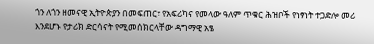ጎን ለጎን ዘመናዊ ኢትዮጵያን በመፍጠር፣ የአፍሪካና የመላው ዓለም ጥቁር ሕዝቦች የነፃነት ተጋድሎ መሪ እንደሆኑ የታሪክ ድርሳናት የሚመሰክርላቸው ዳግማዊ አፄ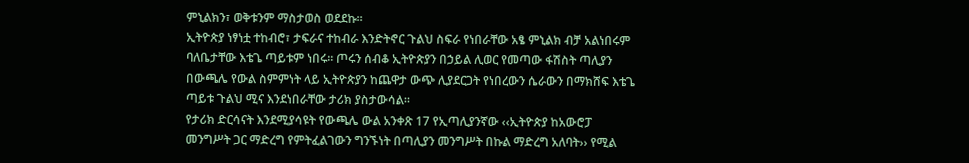ምኒልክን፣ ወቅቱንም ማስታወስ ወደደኩ።
ኢትዮጵያ ነፃነቷ ተከብሮ፣ ታፍራና ተከብራ እንድትኖር ጉልህ ስፍራ የነበራቸው አፄ ምኒልክ ብቻ አልነበሩም ባለቤታቸው እቴጌ ጣይቱም ነበሩ። ጦሩን ሰብቆ ኢትዮጵያን በኃይል ሊወር የመጣው ፋሽስት ጣሊያን በውጫሌ የውል ስምምነት ላይ ኢትዮጵያን ከጨዋታ ውጭ ሊያደርጋት የነበረውን ሴራውን በማክሸፍ እቴጌ ጣይቱ ጉልህ ሚና እንደነበራቸው ታሪክ ያስታውሳል።
የታሪክ ድርሳናት እንደሚያሳዩት የውጫሌ ውል አንቀጽ 17 የኢጣሊያንኛው ‹‹ኢትዮጵያ ከአውሮፓ መንግሥት ጋር ማድረግ የምትፈልገውን ግንኙነት በጣሊያን መንግሥት በኩል ማድረግ አለባት›› የሚል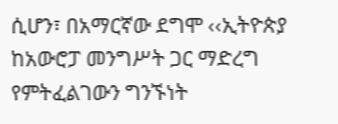ሲሆን፣ በአማርኛው ደግሞ ‹‹ኢትዮጵያ ከአውሮፓ መንግሥት ጋር ማድረግ የምትፈልገውን ግንኙነት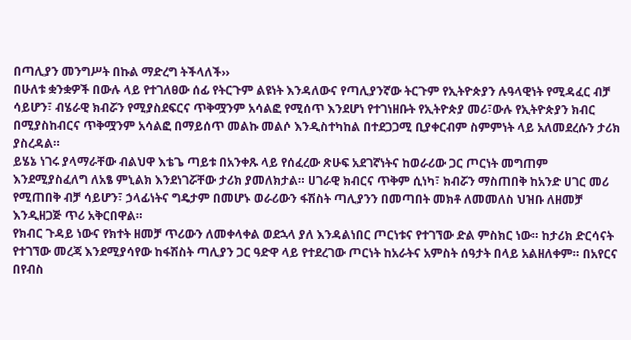በጣሊያን መንግሥት በኩል ማድረግ ትችላለች››
በሁለቱ ቋንቋዎች በውሉ ላይ የተገለፀው ሰፊ የትርጉም ልዩነት እንዳለውና የጣሊያንኛው ትርጉም የኢትዮጵያን ሉዓላዊነት የሚዳፈር ብቻ ሳይሆን፣ ብሄራዊ ክብሯን የሚያስደፍርና ጥቅሟንም አሳልፎ የሚሰጥ እንደሆነ የተገነዘቡት የኢትዮጵያ መሪ፣ውሉ የኢትዮጵያን ክብር በሚያስከብርና ጥቅሟንም አሳልፎ በማይሰጥ መልኩ መልሶ እንዲስተካከል በተደጋጋሚ ቢያቀርብም ስምምነት ላይ አለመደረሱን ታሪክ ያስረዳል።
ይሄኔ ነገሩ ያላማራቸው ብልህዋ እቴጌ ጣይቱ በአንቀጹ ላይ የሰፈረው ጽሁፍ አደገኛነትና ከወራሪው ጋር ጦርነት መግጠም እንደሚያስፈለግ ለአፄ ምኒልክ እንደነገሯቸው ታሪክ ያመለክታል። ሀገራዊ ክብርና ጥቅም ሲነካ፣ ክብሯን ማስጠበቅ ከአንድ ሀገር መሪ የሚጠበቅ ብቻ ሳይሆን፣ ኃላፊነትና ግዴታም በመሆኑ ወራሪውን ፋሽስት ጣሊያንን በመጣበት መክቶ ለመመለስ ህዝቡ ለዘመቻ እንዲዘጋጅ ጥሪ አቅርበዋል።
የክብር ጉዳይ ነውና የክተት ዘመቻ ጥሪውን ለመቀላቀል ወደኋላ ያለ እንዳልነበር ጦርነቱና የተገኘው ድል ምስክር ነው። ከታሪክ ድርሳናት የተገኘው መረጃ እንደሚያሳየው ከፋሽስት ጣሊያን ጋር ዓድዋ ላይ የተደረገው ጦርነት ከአራትና አምስት ሰዓታት በላይ አልዘለቀም። በአየርና በየብስ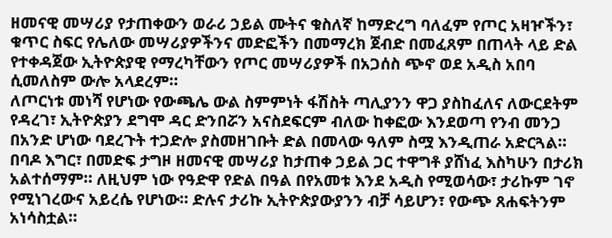ዘመናዊ መሣሪያ የታጠቀውን ወራሪ ኃይል ሙትና ቁስለኛ ከማድረግ ባለፈም የጦር አዛዦችን፣ ቁጥር ስፍር የሌለው መሣሪያዎችንና መድፎችን በመማረክ ጀብድ በመፈጸም በጠላት ላይ ድል የተቀዳጀው ኢትዮጵያዊ የማረካቸውን የጦር መሣሪያዎች በአጋሰስ ጭኖ ወደ አዲስ አበባ ሲመለስም ውሎ አላደረም።
ለጦርነቱ መነሻ የሆነው የውጫሌ ውል ስምምነት ፋሽስት ጣሊያንን ዋጋ ያስከፈለና ለውርደትም የዳረገ፣ ኢትዮጵያን ደግሞ ዳር ድንበሯን አናስደፍርም ብለው ከቀፎው እንደወጣ የንብ መንጋ በአንድ ሆነው ባደረጉት ተጋድሎ ያስመዘገቡት ድል በመላው ዓለም ስሟ እንዲጠራ አድርጓል።
በባዶ እግር፣ በመድፍ ታግዞ ዘመናዊ መሣሪያ ከታጠቀ ኃይል ጋር ተዋግቶ ያሸነፈ እስካሁን በታሪክ አልተሰማም። ለዚህም ነው የዓድዋ የድል በዓል በየአመቱ እንደ አዲስ የሚወሳው፣ ታሪኩም ገኖ የሚነገረውና አይረሴ የሆነው። ድሉና ታሪኩ ኢትዮጵያውያንን ብቻ ሳይሆን፣ የውጭ ጸሐፍትንም አነሳስቷል።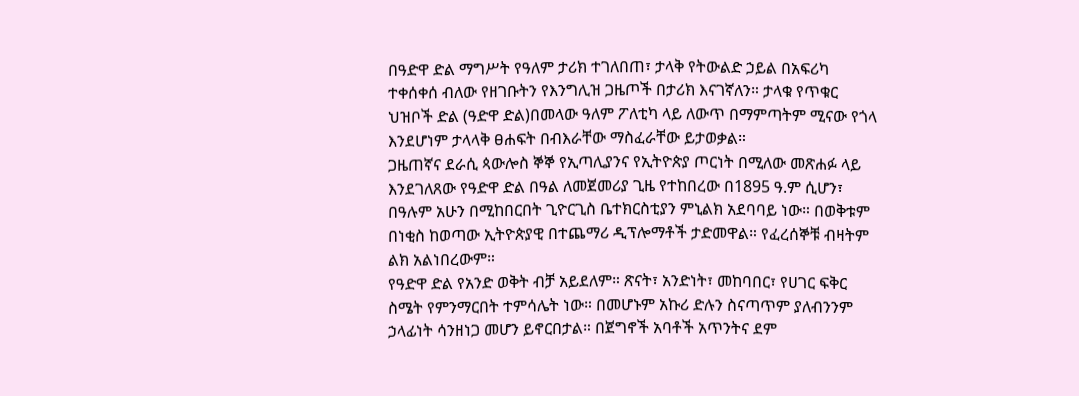በዓድዋ ድል ማግሥት የዓለም ታሪክ ተገለበጠ፣ ታላቅ የትውልድ ኃይል በአፍሪካ ተቀሰቀሰ ብለው የዘገቡትን የእንግሊዝ ጋዜጦች በታሪክ እናገኛለን። ታላቁ የጥቁር ህዝቦች ድል (ዓድዋ ድል)በመላው ዓለም ፖለቲካ ላይ ለውጥ በማምጣትም ሚናው የጎላ እንደሆነም ታላላቅ ፀሐፍት በብእራቸው ማስፈራቸው ይታወቃል።
ጋዜጠኛና ደራሲ ጳውሎስ ኞኞ የኢጣሊያንና የኢትዮጵያ ጦርነት በሚለው መጽሐፉ ላይ እንደገለጸው የዓድዋ ድል በዓል ለመጀመሪያ ጊዜ የተከበረው በ1895 ዓ.ም ሲሆን፣ በዓሉም አሁን በሚከበርበት ጊዮርጊስ ቤተክርስቲያን ምኒልክ አደባባይ ነው። በወቅቱም በነቂስ ከወጣው ኢትዮጵያዊ በተጨማሪ ዲፕሎማቶች ታድመዋል። የፈረሰኞቹ ብዛትም ልክ አልነበረውም።
የዓድዋ ድል የአንድ ወቅት ብቻ አይደለም። ጽናት፣ አንድነት፣ መከባበር፣ የሀገር ፍቅር ስሜት የምንማርበት ተምሳሌት ነው። በመሆኑም አኩሪ ድሉን ስናጣጥም ያለብንንም ኃላፊነት ሳንዘነጋ መሆን ይኖርበታል። በጀግኖች አባቶች አጥንትና ደም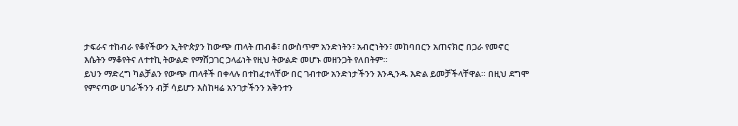ታፍራና ተከብራ የቆየችውን ኢትዮጵያን ከውጭ ጠላት ጠብቆ፣ በውስጥም አንድነትን፣ አብሮነትን፣ መከባበርን አጠናክሮ በጋራ የመኖር እሴትን ማቆየትና ለተተኪ ትውልድ የማሸጋገር ኃላፊነት የዚህ ትውልድ መሆኑ መዘንጋት የለበትም።
ይህን ማድረግ ካልቻልን የውጭ ጠላቶች በቀላሉ በተከፈተላቸው በር ገብተው አንድነታችንን እንዲንዱ እድል ይመቻችላቸዋል። በዚህ ደግሞ የምናጣው ሀገራችንን ብቻ ሳይሆን እስከዛሬ አንገታችንን አቅንተን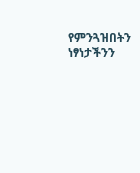የምንጓዝበትን ነፃነታችንን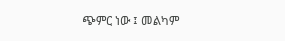ጭምር ነው ፤ መልካም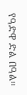የዓድዋ ድል በዓል።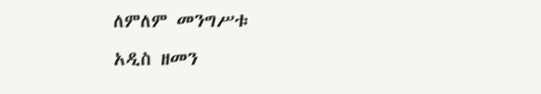ለምለም መንግሥቱ
አዲስ ዘመን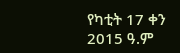የካቲት 17 ቀን 2015 ዓ.ም